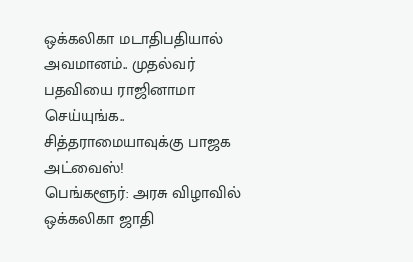ஒக்கலிகா மடாதிபதியால் அவமானம்.. முதல்வர் பதவியை ராஜினாமா செய்யுங்க.. சித்தராமையாவுக்கு பாஜக அட்வைஸ்!
பெங்களூர்: அரசு விழாவில் ஒக்கலிகா ஜாதி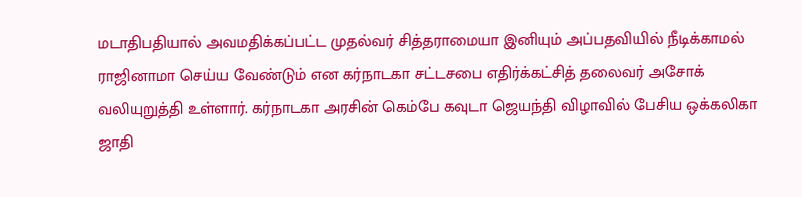மடாதிபதியால் அவமதிக்கப்பட்ட முதல்வர் சித்தராமையா இனியும் அப்பதவியில் நீடிக்காமல் ராஜினாமா செய்ய வேண்டும் என கர்நாடகா சட்டசபை எதிர்க்கட்சித் தலைவர் அசோக் வலியுறுத்தி உள்ளார். கர்நாடகா அரசின் கெம்பே கவுடா ஜெயந்தி விழாவில் பேசிய ஒக்கலிகா ஜாதி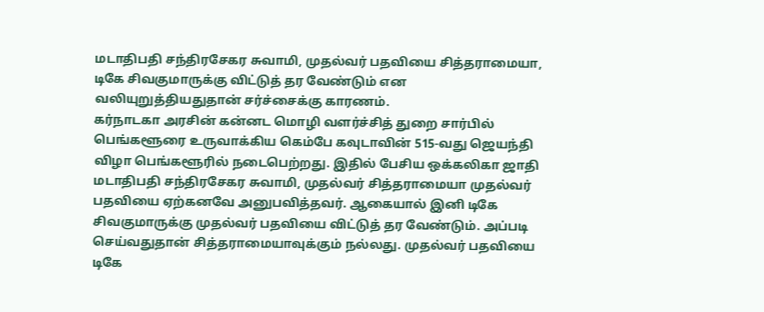மடாதிபதி சந்திரசேகர சுவாமி, முதல்வர் பதவியை சித்தராமையா, டிகே சிவகுமாருக்கு விட்டுத் தர வேண்டும் என வலியுறுத்தியதுதான் சர்ச்சைக்கு காரணம்.
கர்நாடகா அரசின் கன்னட மொழி வளர்ச்சித் துறை சார்பில் பெங்களூரை உருவாக்கிய கெம்பே கவுடாவின் 515-வது ஜெயந்தி விழா பெங்களூரில் நடைபெற்றது. இதில் பேசிய ஒக்கலிகா ஜாதி மடாதிபதி சந்திரசேகர சுவாமி, முதல்வர் சித்தராமையா முதல்வர் பதவியை ஏற்கனவே அனுபவித்தவர். ஆகையால் இனி டிகே சிவகுமாருக்கு முதல்வர் பதவியை விட்டுத் தர வேண்டும். அப்படி செய்வதுதான் சித்தராமையாவுக்கும் நல்லது. முதல்வர் பதவியை டிகே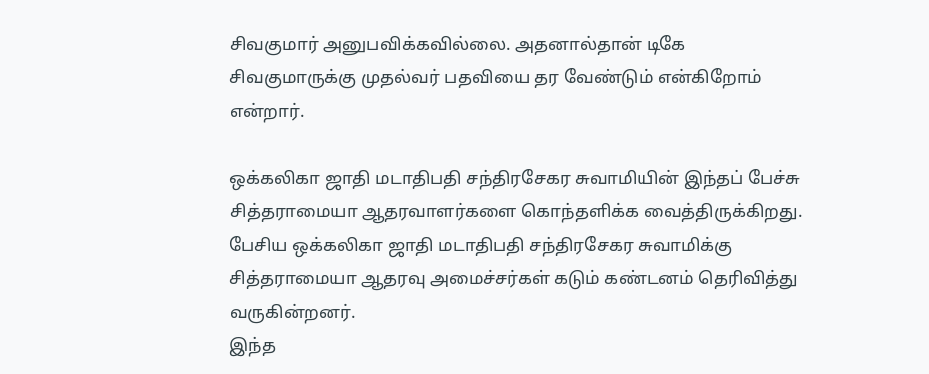சிவகுமார் அனுபவிக்கவில்லை. அதனால்தான் டிகே சிவகுமாருக்கு முதல்வர் பதவியை தர வேண்டும் என்கிறோம் என்றார்.

ஒக்கலிகா ஜாதி மடாதிபதி சந்திரசேகர சுவாமியின் இந்தப் பேச்சு சித்தராமையா ஆதரவாளர்களை கொந்தளிக்க வைத்திருக்கிறது. பேசிய ஒக்கலிகா ஜாதி மடாதிபதி சந்திரசேகர சுவாமிக்கு சித்தராமையா ஆதரவு அமைச்சர்கள் கடும் கண்டனம் தெரிவித்து வருகின்றனர்.
இந்த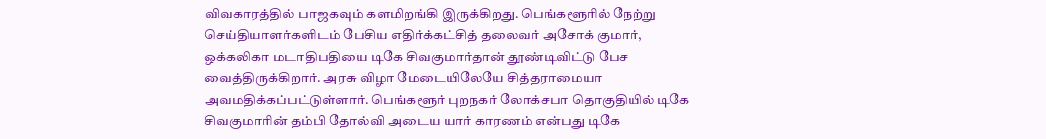விவகாரத்தில் பாஜகவும் களமிறங்கி இருக்கிறது. பெங்களூரில் நேற்று செய்தியாளர்களிடம் பேசிய எதிர்க்கட்சித் தலைவர் அசோக் குமார், ஒக்கலிகா மடாதிபதியை டிகே சிவகுமார்தான் தூண்டிவிட்டு பேச வைத்திருக்கிறார். அரசு விழா மேடையிலேயே சித்தராமையா அவமதிக்கப்பட்டுள்ளார். பெங்களூர் புறநகர் லோக்சபா தொகுதியில் டிகே சிவகுமாரின் தம்பி தோல்வி அடைய யார் காரணம் என்பது டிகே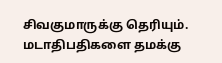சிவகுமாருக்கு தெரியும். மடாதிபதிகளை தமக்கு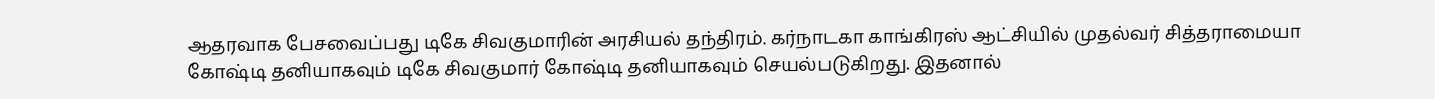ஆதரவாக பேசவைப்பது டிகே சிவகுமாரின் அரசியல் தந்திரம். கர்நாடகா காங்கிரஸ் ஆட்சியில் முதல்வர் சித்தராமையா கோஷ்டி தனியாகவும் டிகே சிவகுமார் கோஷ்டி தனியாகவும் செயல்படுகிறது. இதனால்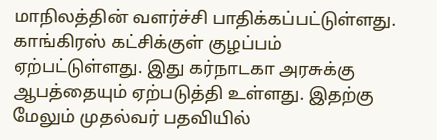மாநிலத்தின் வளர்ச்சி பாதிக்கப்பட்டுள்ளது. காங்கிரஸ் கட்சிக்குள் குழப்பம் ஏற்பட்டுள்ளது. இது கர்நாடகா அரசுக்கு ஆபத்தையும் ஏற்படுத்தி உள்ளது. இதற்கு மேலும் முதல்வர் பதவியில்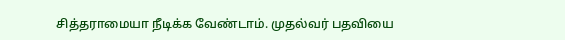சித்தராமையா நீடிக்க வேண்டாம். முதல்வர் பதவியை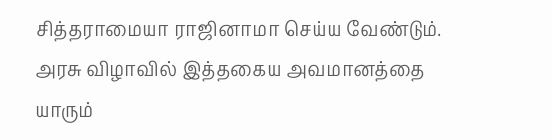சித்தராமையா ராஜினாமா செய்ய வேண்டும். அரசு விழாவில் இத்தகைய அவமானத்தை யாரும்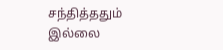சந்தித்ததும் இல்லை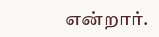என்றார்.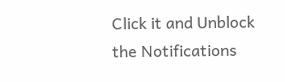Click it and Unblock the Notifications